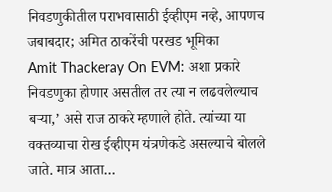निवडणुकीतील पराभवासाठी ईव्हीएम नव्हे, आपणच जबाबदार; अमित ठाकरेंची परखड भूमिका
Amit Thackeray On EVM: अशा प्रकारे निवडणुका होणार असतील तर त्या न लढवलेल्याच बऱ्या,’ असे राज ठाकरे म्हणाले होते. त्यांच्या या वक्तव्याचा रोख ईव्हीएम यंत्रणेकडे असल्याचे बोलले जाते. मात्र आता…